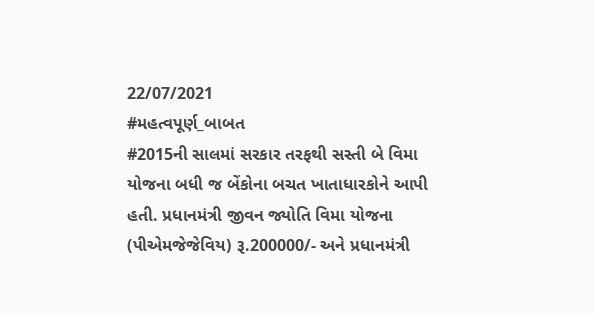22/07/2021
#મહત્વપૂર્ણ_બાબત
#2015ની સાલમાં સરકાર તરફથી સસ્તી બે વિમા યોજના બધી જ બેંકોના બચત ખાતાધારકોને આપી હતી. પ્રધાનમંત્રી જીવન જ્યોતિ વિમા યોજના (પીએમજેજેવિય) રૂ.200000/- અને પ્રધાનમંત્રી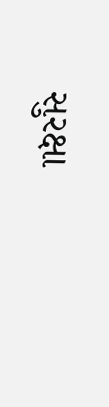સુરક્ષા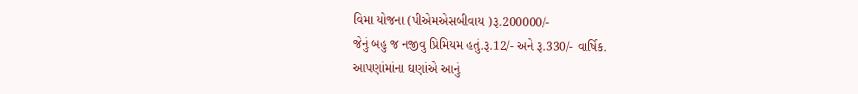વિમા યોજના (પીએમએસબીવાય )રૂ.200000/-
જેનું બહુ જ નજીવુ પ્રિમિયમ હતું.રૂ.12/- અને રૂ.330/- વાર્ષિક.
આપણાંમાંના ઘણાંએ આનું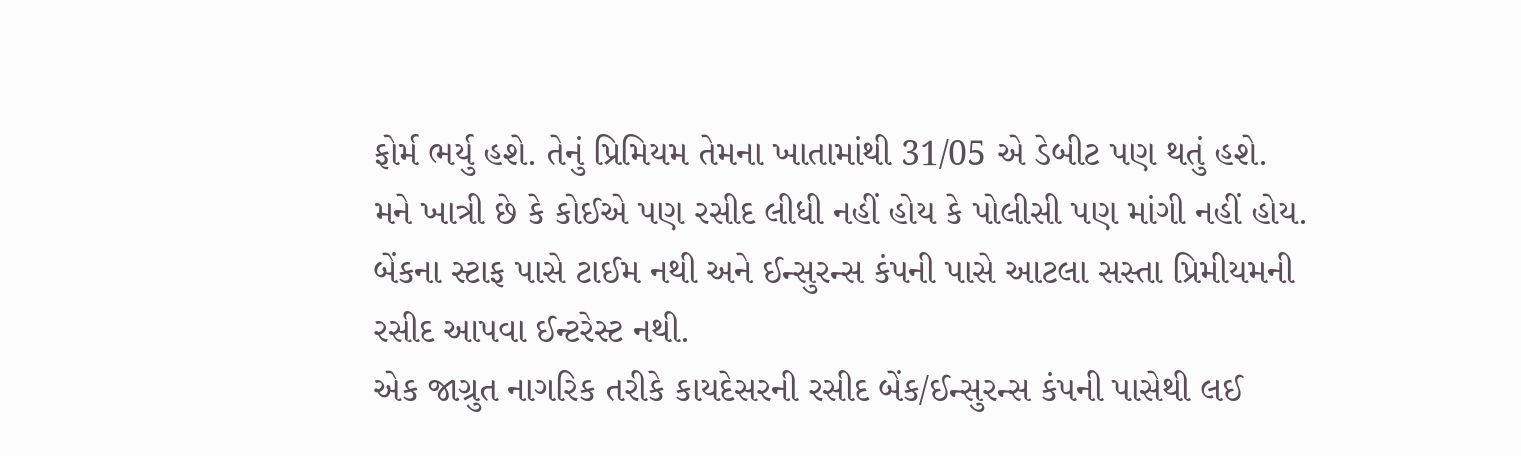ફોર્મ ભર્યુ હશે. તેનું પ્રિમિયમ તેમના ખાતામાંથી 31/05 એ ડેબીટ પણ થતું હશે.
મને ખાત્રી છે કે કોઈએ પણ રસીદ લીધી નહીં હોય કે પોલીસી પણ માંગી નહીં હોય.
બેંકના સ્ટાફ પાસે ટાઈમ નથી અને ઈન્સુરન્સ કંપની પાસે આટલા સસ્તા પ્રિમીયમની રસીદ આપવા ઈન્ટરેસ્ટ નથી.
એક જાગ્રુત નાગરિક તરીકે કાયદેસરની રસીદ બેંક/ઈન્સુરન્સ કંપની પાસેથી લઈ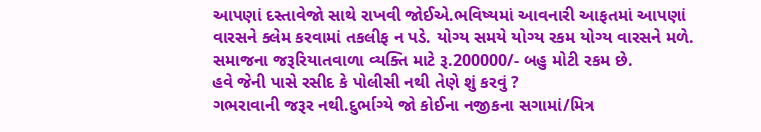આપણાં દસ્તાવેજો સાથે રાખવી જોઈએ.ભવિષ્યમાં આવનારી આફતમાં આપણાં વારસને ક્લેમ કરવામાં તકલીફ ન પડે. યોગ્ય સમયે યોગ્ય રકમ યોગ્ય વારસને મળે.
સમાજના જરૂરિયાતવાળા વ્યક્તિ માટે રૂ.200000/- બહુ મોટી રકમ છે.
હવે જેની પાસે રસીદ કે પોલીસી નથી તેણે શું કરવું ?
ગભરાવાની જરૂર નથી.દુર્ભાગ્યે જો કોઈના નજીકના સગામાં/મિત્ર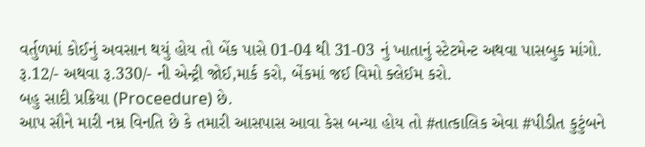વર્તુળમાં કોઈનું અવસાન થયું હોય તો બેંક પાસે 01-04 થી 31-03 નું ખાતાનું સ્ટેટમેન્ટ અથવા પાસબુક માંગો.
રૂ.12/- અથવા રૂ.330/- ની એન્ટ્રી જોઈ,માર્ક કરો, બેંકમાં જઈ વિમો ક્લેઈમ કરો.
બહુ સાદી પ્રક્રિયા (Proceedure) છે.
આપ સૌને મારી નમ્ર વિનતિ છે કે તમારી આસપાસ આવા કેસ બન્યા હોય તો #તાત્કાલિક એવા #પીડીત કુટુંબને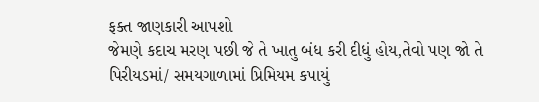ફક્ત જાણકારી આપશો
જેમણે કદાચ મરણ પછી જે તે ખાતુ બંધ કરી દીધું હોય,તેવો પણ જો તે પિરીયડમાં/ સમયગાળામાં પ્રિમિયમ કપાયું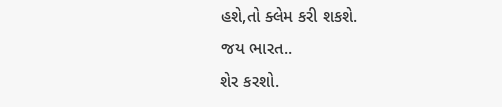હશે,તો ક્લેમ કરી શકશે.
જય ભારત..
શેર કરશો.